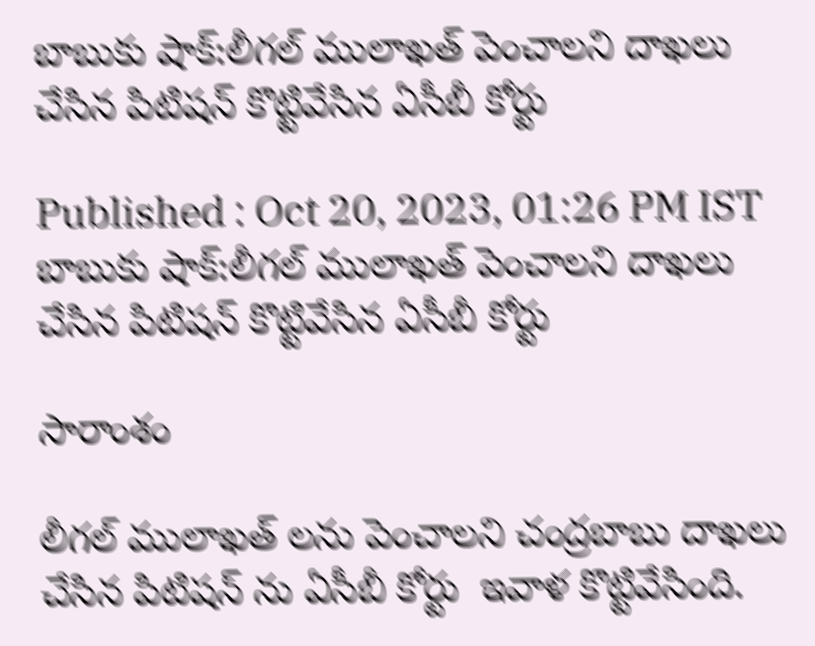బాబుకు షాక్:లీగల్ ములాఖత్ పెంచాలని దాఖలు చేసిన పిటిషన్ కొట్టివేసిన ఏసీబీ కోర్టు

Published : Oct 20, 2023, 01:26 PM IST
బాబుకు షాక్:లీగల్ ములాఖత్ పెంచాలని దాఖలు చేసిన పిటిషన్ కొట్టివేసిన ఏసీబీ కోర్టు

సారాంశం

లీగల్ ములాఖత్ లను పెంచాలని చంద్రబాబు దాఖలు చేసిన పిటిషన్ ను ఏసీబీ కోర్టు  ఇవాళ కొట్టివేసింది.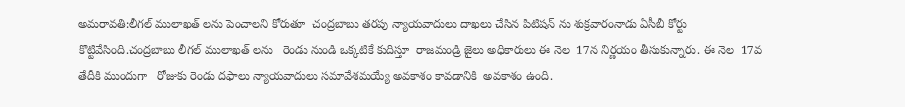అమరావతి:లీగల్ ములాఖత్ లను పెంచాలని కోరుతూ  చంద్రబాబు తరపు న్యాయవాదులు దాఖలు చేసిన పిటిషన్ ను శుక్రవారంనాడు ఏసీబీ కోర్టు  కొట్టివేసింది.చంద్రబాబు లీగల్ ములాఖత్ లను   రెండు నుండి ఒక్కటికే కుదిస్తూ  రాజమండ్రి జైలు అధికారులు ఈ నెల  17న నిర్ణయం తీసుకున్నారు. ఈ నెల  17వ తేదీకి ముందుగా   రోజుకు రెండు దఫాలు న్యాయవాదులు సమావేశమయ్యే అవకాశం కావడానికి  అవకాశం ఉంది.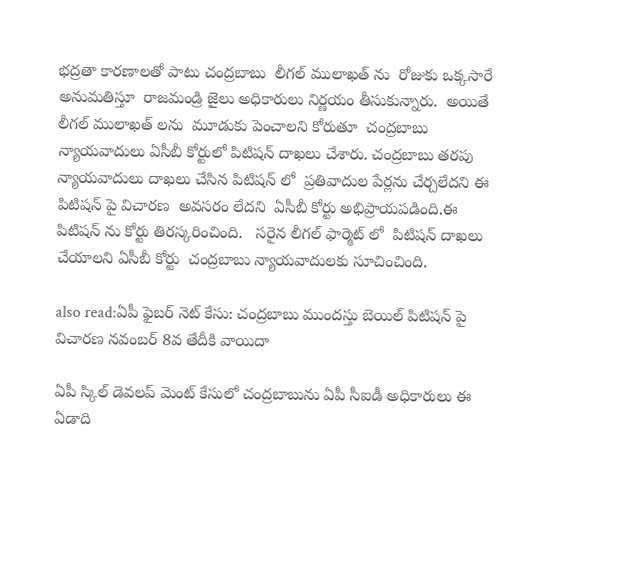భద్రతా కారణాలతో పాటు చంద్రబాబు  లీగల్ ములాఖత్ ను  రోజుకు ఒక్కసారే  అనుమతిస్తూ  రాజమండ్రి జైలు అధికారులు నిర్ణయం తీసుకున్నారు.  అయితే  లీగల్ ములాఖత్ లను  మూడుకు పెంచాలని కోరుతూ  చంద్రబాబు న్యాయవాదులు ఏసీబీ కోర్టులో పిటిషన్ దాఖలు చేశారు. చంద్రబాబు తరపు న్యాయవాదులు దాఖలు చేసిన పిటిషన్ లో  ప్రతివాదుల పేర్లను చేర్చలేదని ఈ పిటిషన్ పై విచారణ  అవసరం లేదని  ఏసీబీ కోర్టు అభిప్రాయపడింది.ఈ పిటిషన్ ను కోర్టు తిరస్కరించింది.   సరైన లీగల్ ఫార్మెట్ లో  పిటిషన్ దాఖలు చేయాలని ఏసీబీ కోర్టు  చంద్రబాబు న్యాయవాదులకు సూచించింది.

also read:ఏపీ ఫైబర్ నెట్ కేసు: చంద్రబాబు ముందస్తు బెయిల్ పిటిషన్ పై విచారణ నవంబర్ 8వ తేదీకి వాయిదా

ఏపీ స్కిల్ డెవలప్ మెంట్ కేసులో చంద్రబాబును ఏపీ సీఐడీ అధికారులు ఈ ఏడాది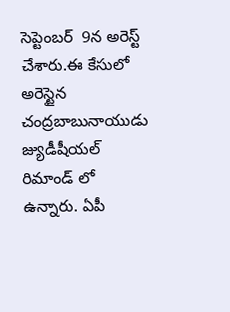సెప్టెంబర్  9న అరెస్ట్ చేశారు.ఈ కేసులో అరెస్టైన చంద్రబాబునాయుడు  జ్యుడీషీయల్ రిమాండ్ లో ఉన్నారు. ఏపీ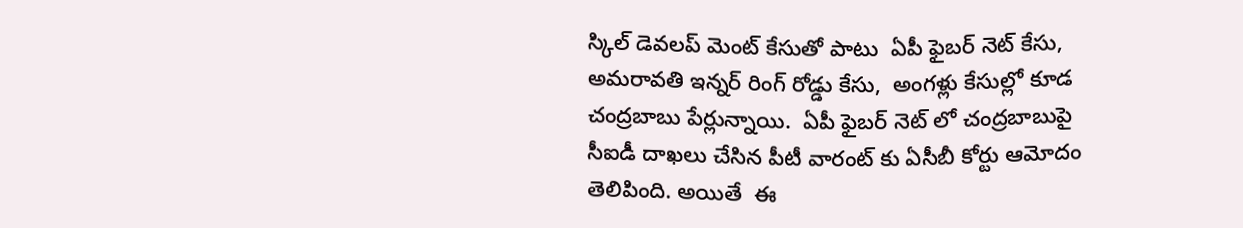స్కిల్ డెవలప్ మెంట్ కేసుతో పాటు  ఏపీ ఫైబర్ నెట్ కేసు, అమరావతి ఇన్నర్ రింగ్ రోడ్డు కేసు,  అంగళ్లు కేసుల్లో కూడ  చంద్రబాబు పేర్లున్నాయి.  ఏపీ ఫైబర్ నెట్ లో చంద్రబాబుపై  సీఐడీ దాఖలు చేసిన పీటీ వారంట్ కు ఏసీబీ కోర్టు ఆమోదం తెలిపింది. అయితే  ఈ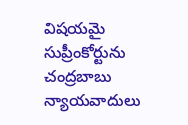విషయమై  సుప్రీంకోర్టును చంద్రబాబు న్యాయవాదులు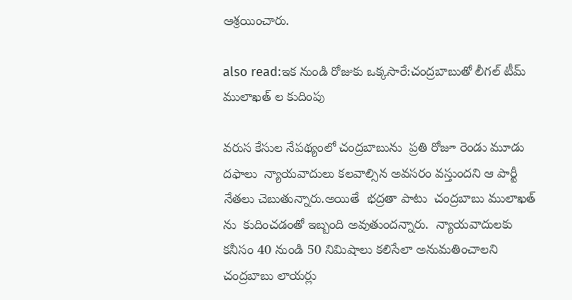ఆశ్రయించారు.

also read:ఇక నుండి రోజుకు ఒక్కసారే:చంద్రబాబుతో లీగల్ టీమ్ ములాఖత్ ల కుదింపు

వరుస కేసుల నేపథ్యంలో చంద్రబాబును  ప్రతి రోజూ రెండు మూడు దఫాలు  న్యాయవాదులు కలవాల్సిన అవసరం వస్తుందని ఆ పార్టీ నేతలు చెబుతున్నారు.అయితే  భద్రతా పాటు  చంద్రబాబు ములాఖత్ ను  కుదించడంతో ఇబ్బంది అవుతుందన్నారు.  న్యాయవాదులకు కనీసం 40 నుండి 50 నిమిషాలు కలిసేలా అనుమతించాలని చంద్రబాబు లాయర్లు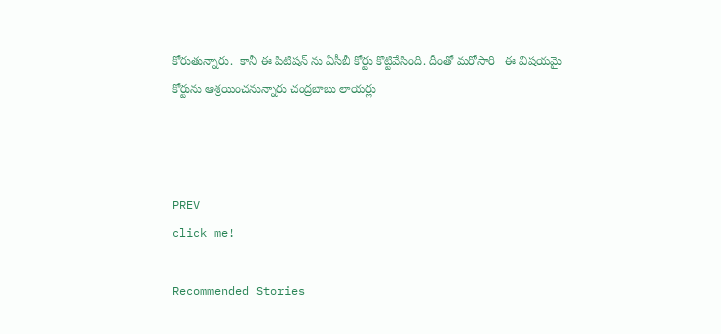కోరుతున్నారు.  కానీ ఈ పిటిషన్ ను ఏసీబీ కోర్టు కొట్టివేసింది. దీంతో మరోసారి   ఈ విషయమై  కోర్టును ఆశ్రయించనున్నారు చంద్రబాబు లాయర్లు



PREV
click me!

Recommended Stories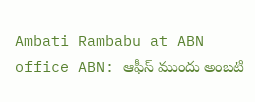Ambati Rambabu at ABN office ABN: ఆఫీస్ ముందు అంబటి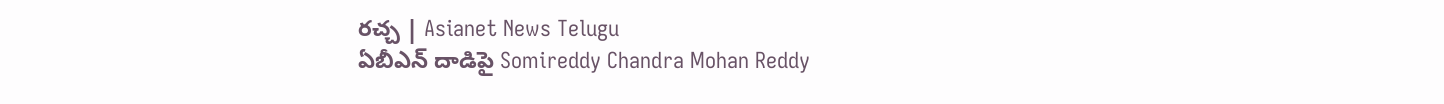రచ్చ | Asianet News Telugu
ఏబీఎన్ దాడిపై Somireddy Chandra Mohan Reddy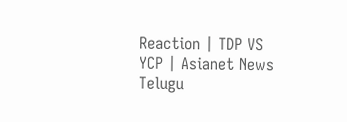Reaction | TDP VS YCP | Asianet News Telugu